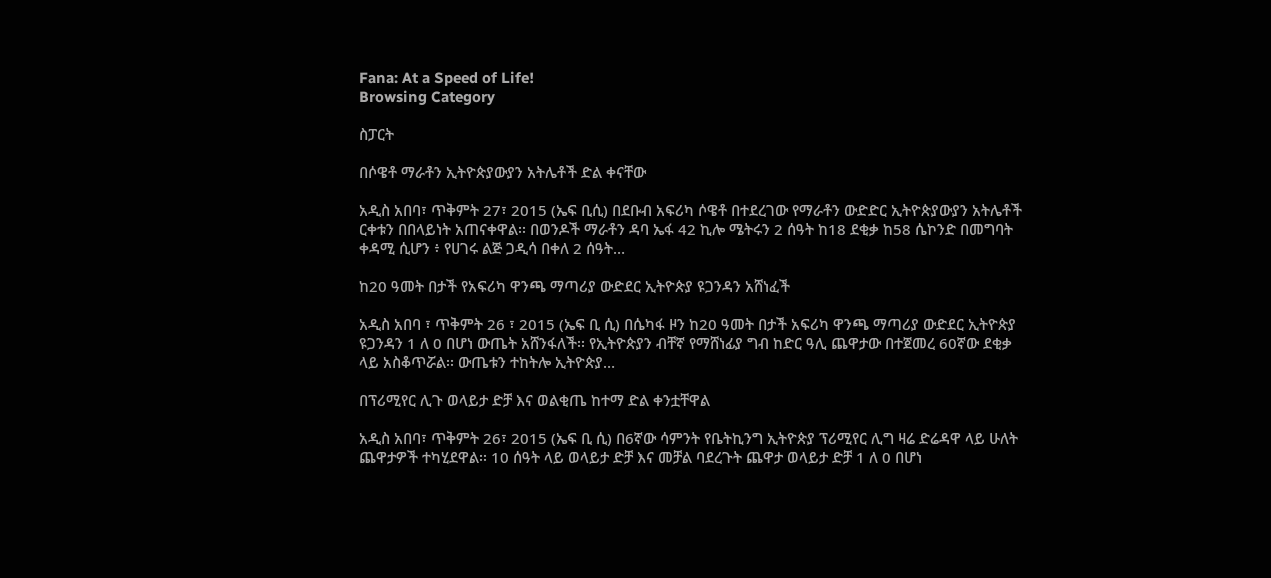Fana: At a Speed of Life!
Browsing Category

ስፓርት

በሶዌቶ ማራቶን ኢትዮጵያውያን አትሌቶች ድል ቀናቸው

አዲስ አበባ፣ ጥቅምት 27፣ 2015 (ኤፍ ቢሲ) በደቡብ አፍሪካ ሶዌቶ በተደረገው የማራቶን ውድድር ኢትዮጵያውያን አትሌቶች ርቀቱን በበላይነት አጠናቀዋል፡፡ በወንዶች ማራቶን ዳባ ኤፋ 42 ኪሎ ሜትሩን 2 ሰዓት ከ18 ደቂቃ ከ58 ሴኮንድ በመግባት ቀዳሚ ሲሆን ፥ የሀገሩ ልጅ ጋዲሳ በቀለ 2 ሰዓት…

ከ20 ዓመት በታች የአፍሪካ ዋንጫ ማጣሪያ ውድደር ኢትዮጵያ ዩጋንዳን አሸነፈች

አዲስ አበባ ፣ ጥቅምት 26 ፣ 2015 (ኤፍ ቢ ሲ) በሴካፋ ዞን ከ20 ዓመት በታች አፍሪካ ዋንጫ ማጣሪያ ውድደር ኢትዮጵያ ዩጋንዳን 1 ለ 0 በሆነ ውጤት አሸንፋለች፡፡ የኢትዮጵያን ብቸኛ የማሸነፊያ ግብ ከድር ዓሊ ጨዋታው በተጀመረ 60ኛው ደቂቃ ላይ አስቆጥሯል፡፡ ውጤቱን ተከትሎ ኢትዮጵያ…

በፕሪሚየር ሊጉ ወላይታ ድቻ እና ወልቂጤ ከተማ ድል ቀንቷቸዋል

አዲስ አበባ፣ ጥቅምት 26፣ 2015 (ኤፍ ቢ ሲ) በ6ኛው ሳምንት የቤትኪንግ ኢትዮጵያ ፕሪሚየር ሊግ ዛሬ ድሬዳዋ ላይ ሁለት ጨዋታዎች ተካሂደዋል፡፡ 10 ሰዓት ላይ ወላይታ ድቻ እና መቻል ባደረጉት ጨዋታ ወላይታ ድቻ 1 ለ 0 በሆነ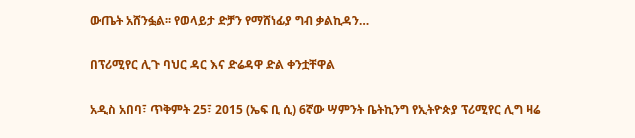ውጤት አሸንፏል፡፡ የወላይታ ድቻን የማሸነፊያ ግብ ቃልኪዳን…

በፕሪሚየር ሊጉ ባህር ዳር እና ድሬዳዋ ድል ቀንቷቸዋል

አዲስ አበባ፣ ጥቅምት 25፣ 2015 (ኤፍ ቢ ሲ) 6ኛው ሣምንት ቤትኪንግ የኢትዮጵያ ፕሪሚየር ሊግ ዛሬ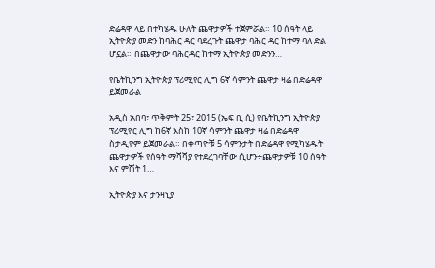ድሬዳዋ ላይ በተካሄዱ ሁለት ጨዋታዎች ተጀምሯል። 10 ሰዓት ላይ ኢትዮጵያ መድን ከባሕር ዳር ባደረጉት ጨዋታ ባሕር ዳር ከተማ ባለ ድል ሆኗል። በጨዋታው ባሕርዳር ከተማ ኢትዮጵያ መድንን…

የቤትኪንግ ኢትዮጵያ ፕሪሚየር ሊግ 6ኛ ሳምንት ጨዋታ ዛሬ በድሬዳዋ ይጀመራል

አዲስ አበባ፣ ጥቅምት 25፣ 2015 (ኤፍ ቢ ሲ) የቤትኪንግ ኢትዮጵያ ፕሪሚየር ሊግ ከ6ኛ እስከ 10ኛ ሳምንት ጨዋታ ዛሬ በድሬዳዋ ስታዲየም ይጀመራል። በቀጣዮቹ 5 ሳምንታት በድሬዳዋ የሚካሄዱት ጨዋታዎች የሰዓት ማሻሻያ የተደረገባቸው ሲሆን÷ጨዋታዎቹ 10 ሰዓት እና ምሽት 1…

ኢትዮጵያ እና ታንዛኒያ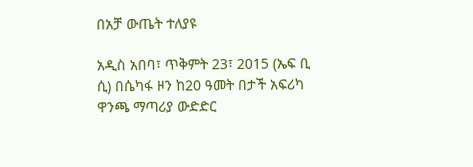በአቻ ውጤት ተለያዩ

አዲስ አበባ፣ ጥቅምት 23፣ 2015 (ኤፍ ቢ ሲ) በሴካፋ ዞን ከ20 ዓመት በታች አፍሪካ ዋንጫ ማጣሪያ ውድድር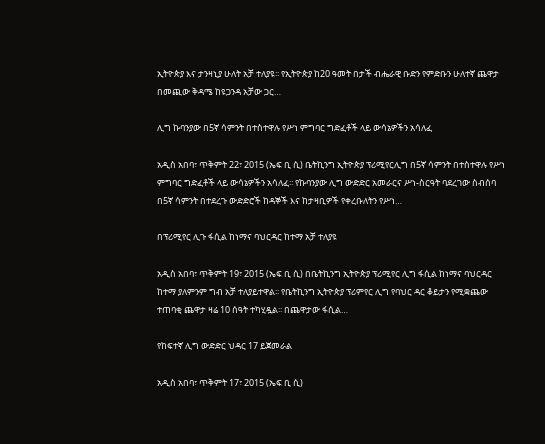ኢትዮጵያ እና ታንዛኒያ ሁለት አቻ ተለያዩ፡፡ የኢትዮጵያ ከ20 ዓመት በታች ብሔራዊ ቡድን የምድቡን ሁለተኛ ጨዋታ በመጪው ቅዳሜ ከዩጋንዳ አቻው ጋር…

ሊግ ኩባንያው በ5ኛ ሳምንት በተስተዋሉ የሥነ ምግባር ግድፈቶች ላይ ውሳኔዎችን አሳለፈ

አዲስ አበባ፣ ጥቅምት 22፣ 2015 (ኤፍ ቢ ሲ) ቤትኪንግ ኢትዮጵያ ፕሪሚየርሊግ በ5ኛ ሳምንት በተስተዋሉ የሥነ ምግባር ግድፈቶች ላይ ውሳኔዎችን አሳለፈ፡፡ የኩባንያው ሊግ ውድድር አመራርና ሥነ-ስርዓት ባደረገው ስብሰባ በ5ኛ ሳምንት በተደረጉ ውድድሮች ከዳኞች እና ከታዛቢዎች የቀረቡለትን የሥነ…

በፕሪሚየር ሊጉ ፋሲል ከነማና ባህርዳር ከተማ አቻ ተለያዩ

አዲስ አበባ፣ ጥቅምት 19፣ 2015 (ኤፍ ቢ ሲ) በቤትኪንግ ኢትዮጵያ ፕሪሚየር ሊግ ፋሲል ከነማና ባህርዳር ከተማ ያለምንም ግብ አቻ ተለያይተዋል፡፡ የቤትኪንግ ኢትዮጵያ ፕሪምየር ሊግ የባህር ዳር ቆይታን የሚቋጨው ተጠባቂ ጨዋታ ዛሬ 10 ሰዓት ተካሂዷል፡፡ በጨዋታው ፋሲል…

የከፍተኛ ሊግ ውድድር ህዳር 17 ይጀመራል

አዲስ አበባ፣ ጥቅምት 17፣ 2015 (ኤፍ ቢ ሲ)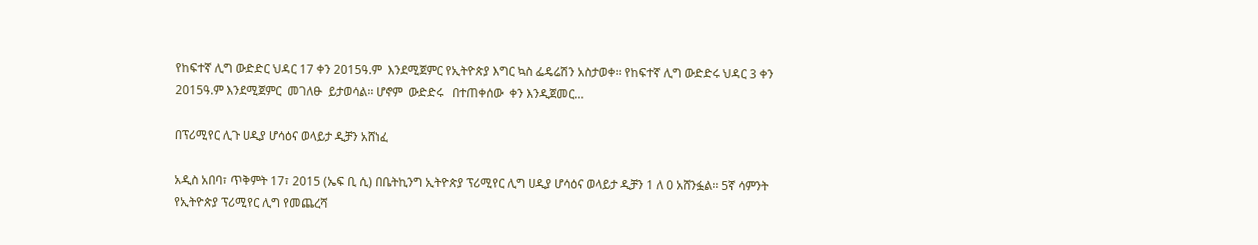የከፍተኛ ሊግ ውድድር ህዳር 17 ቀን 2015ዓ.ም  እንደሚጀምር የኢትዮጵያ እግር ኳስ ፌዴሬሽን አስታወቀ፡፡ የከፍተኛ ሊግ ውድድሩ ህዳር 3 ቀን 2015ዓ.ም እንደሚጀምር  መገለፁ  ይታወሳል፡፡ ሆኖም  ውድድሩ   በተጠቀሰው  ቀን እንዲጀመር…

በፕሪሚየር ሊጉ ሀዲያ ሆሳዕና ወላይታ ዲቻን አሸነፈ

አዲስ አበባ፣ ጥቅምት 17፣ 2015 (ኤፍ ቢ ሲ) በቤትኪንግ ኢትዮጵያ ፕሪሚየር ሊግ ሀዲያ ሆሳዕና ወላይታ ዲቻን 1 ለ 0 አሸንፏል፡፡ 5ኛ ሳምንት የኢትዮጵያ ፕሪሚየር ሊግ የመጨረሻ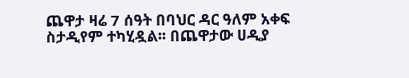ጨዋታ ዛሬ 7 ሰዓት በባህር ዳር ዓለም አቀፍ ስታዲየም ተካሂዷል፡፡ በጨዋታው ሀዲያ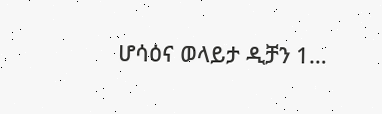ሆሳዕና ወላይታ ዲቻን 1…